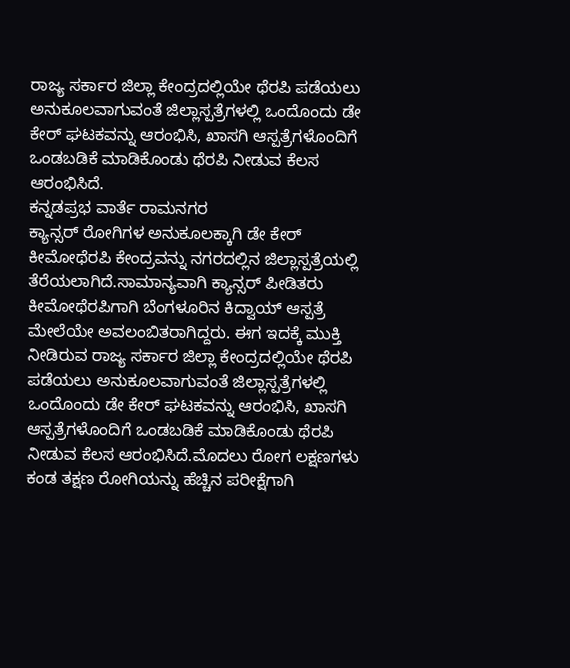ರಾಜ್ಯ ಸರ್ಕಾರ ಜಿಲ್ಲಾ ಕೇಂದ್ರದಲ್ಲಿಯೇ ಥೆರಪಿ ಪಡೆಯಲು ಅನುಕೂಲವಾಗುವಂತೆ ಜಿಲ್ಲಾಸ್ಪತ್ರೆಗಳಲ್ಲಿ ಒಂದೊಂದು ಡೇ ಕೇರ್ ಘಟಕವನ್ನು ಆರಂಭಿಸಿ, ಖಾಸಗಿ ಆಸ್ಪತ್ರೆಗಳೊಂದಿಗೆ ಒಂಡಬಡಿಕೆ ಮಾಡಿಕೊಂಡು ಥೆರಪಿ ನೀಡುವ ಕೆಲಸ ಆರಂಭಿಸಿದೆ.
ಕನ್ನಡಪ್ರಭ ವಾರ್ತೆ ರಾಮನಗರ
ಕ್ಯಾನ್ಸರ್ ರೋಗಿಗಳ ಅನುಕೂಲಕ್ಕಾಗಿ ಡೇ ಕೇರ್ ಕೀಮೋಥೆರಪಿ ಕೇಂದ್ರವನ್ನು ನಗರದಲ್ಲಿನ ಜಿಲ್ಲಾಸ್ಪತ್ರೆಯಲ್ಲಿ ತೆರೆಯಲಾಗಿದೆ.ಸಾಮಾನ್ಯವಾಗಿ ಕ್ಯಾನ್ಸರ್ ಪೀಡಿತರು ಕೀಮೋಥೆರಪಿಗಾಗಿ ಬೆಂಗಳೂರಿನ ಕಿದ್ವಾಯ್ ಆಸ್ಪತ್ರೆ ಮೇಲೆಯೇ ಅವಲಂಬಿತರಾಗಿದ್ದರು. ಈಗ ಇದಕ್ಕೆ ಮುಕ್ತಿ ನೀಡಿರುವ ರಾಜ್ಯ ಸರ್ಕಾರ ಜಿಲ್ಲಾ ಕೇಂದ್ರದಲ್ಲಿಯೇ ಥೆರಪಿ ಪಡೆಯಲು ಅನುಕೂಲವಾಗುವಂತೆ ಜಿಲ್ಲಾಸ್ಪತ್ರೆಗಳಲ್ಲಿ ಒಂದೊಂದು ಡೇ ಕೇರ್ ಘಟಕವನ್ನು ಆರಂಭಿಸಿ, ಖಾಸಗಿ ಆಸ್ಪತ್ರೆಗಳೊಂದಿಗೆ ಒಂಡಬಡಿಕೆ ಮಾಡಿಕೊಂಡು ಥೆರಪಿ ನೀಡುವ ಕೆಲಸ ಆರಂಭಿಸಿದೆ.ಮೊದಲು ರೋಗ ಲಕ್ಷಣಗಳು ಕಂಡ ತಕ್ಷಣ ರೋಗಿಯನ್ನು ಹೆಚ್ಚಿನ ಪರೀಕ್ಷೆಗಾಗಿ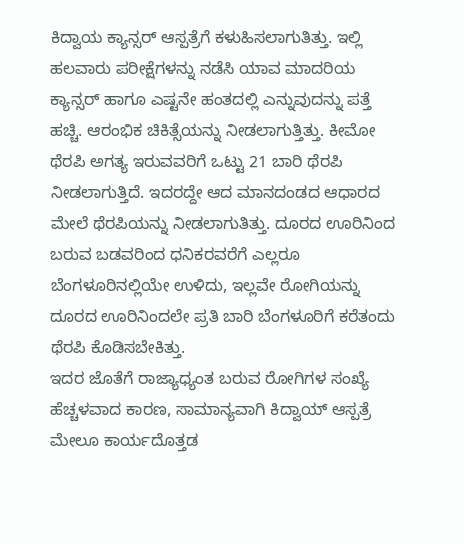ಕಿದ್ವಾಯ ಕ್ಯಾನ್ಸರ್ ಆಸ್ಪತ್ರೆಗೆ ಕಳುಹಿಸಲಾಗುತಿತ್ತು. ಇಲ್ಲಿ ಹಲವಾರು ಪರೀಕ್ಷೆಗಳನ್ನು ನಡೆಸಿ ಯಾವ ಮಾದರಿಯ ಕ್ಯಾನ್ಸರ್ ಹಾಗೂ ಎಷ್ಟನೇ ಹಂತದಲ್ಲಿ ಎನ್ನುವುದನ್ನು ಪತ್ತೆ ಹಚ್ಚಿ. ಆರಂಭಿಕ ಚಿಕಿತ್ಸೆಯನ್ನು ನೀಡಲಾಗುತ್ತಿತ್ತು. ಕೀಮೋ ಥೆರಪಿ ಅಗತ್ಯ ಇರುವವರಿಗೆ ಒಟ್ಟು 21 ಬಾರಿ ಥೆರಪಿ ನೀಡಲಾಗುತ್ತಿದೆ. ಇದರದ್ದೇ ಆದ ಮಾನದಂಡದ ಆಧಾರದ ಮೇಲೆ ಥೆರಪಿಯನ್ನು ನೀಡಲಾಗುತಿತ್ತು. ದೂರದ ಊರಿನಿಂದ ಬರುವ ಬಡವರಿಂದ ಧನಿಕರವರೆಗೆ ಎಲ್ಲರೂ ಬೆಂಗಳೂರಿನಲ್ಲಿಯೇ ಉಳಿದು, ಇಲ್ಲವೇ ರೋಗಿಯನ್ನು ದೂರದ ಊರಿನಿಂದಲೇ ಪ್ರತಿ ಬಾರಿ ಬೆಂಗಳೂರಿಗೆ ಕರೆತಂದು ಥೆರಪಿ ಕೊಡಿಸಬೇಕಿತ್ತು.
ಇದರ ಜೊತೆಗೆ ರಾಜ್ಯಾಧ್ಯಂತ ಬರುವ ರೋಗಿಗಳ ಸಂಖ್ಯೆ ಹೆಚ್ಚಳವಾದ ಕಾರಣ, ಸಾಮಾನ್ಯವಾಗಿ ಕಿದ್ವಾಯ್ ಆಸ್ಪತ್ರೆ ಮೇಲೂ ಕಾರ್ಯದೊತ್ತಡ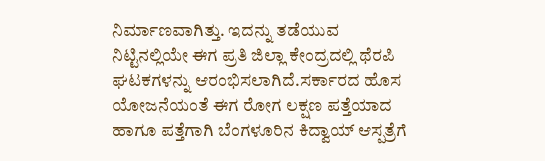ನಿರ್ಮಾಣವಾಗಿತ್ತು. ಇದನ್ನು ತಡೆಯುವ ನಿಟ್ಟಿನಲ್ಲಿಯೇ ಈಗ ಪ್ರತಿ ಜಿಲ್ಲಾ ಕೇಂದ್ರದಲ್ಲಿ ಥೆರಪಿ ಘಟಕಗಳನ್ನು ಆರಂಭಿಸಲಾಗಿದೆ.ಸರ್ಕಾರದ ಹೊಸ ಯೋಜನೆಯಂತೆ ಈಗ ರೋಗ ಲಕ್ಷಣ ಪತ್ತೆಯಾದ ಹಾಗೂ ಪತ್ತೆಗಾಗಿ ಬೆಂಗಳೂರಿನ ಕಿದ್ವಾಯ್ ಆಸ್ಪತ್ರೆಗೆ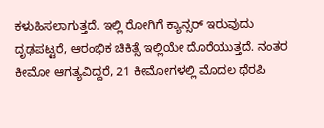ಕಳುಹಿಸಲಾಗುತ್ತದೆ. ಇಲ್ಲಿ ರೋಗಿಗೆ ಕ್ಯಾನ್ಸರ್ ಇರುವುದು ದೃಢಪಟ್ಟರೆ, ಆರಂಭಿಕ ಚಿಕಿತ್ಸೆ ಇಲ್ಲಿಯೇ ದೊರೆಯುತ್ತದೆ. ನಂತರ ಕೀಮೋ ಆಗತ್ಯವಿದ್ದರೆ, 21 ಕೀಮೋಗಳಲ್ಲಿ ಮೊದಲ ಥೆರಪಿ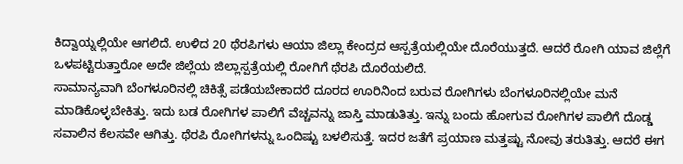ಕಿದ್ವಾಯ್ನಲ್ಲಿಯೇ ಆಗಲಿದೆ. ಉಳಿದ 20 ಥೆರಪಿಗಳು ಆಯಾ ಜಿಲ್ಲಾ ಕೇಂದ್ರದ ಆಸ್ಪತ್ರೆಯಲ್ಲಿಯೇ ದೊರೆಯುತ್ತದೆ. ಆದರೆ ರೋಗಿ ಯಾವ ಜಿಲ್ಲೆಗೆ ಒಳಪಟ್ಟಿರುತ್ತಾರೋ ಅದೇ ಜಿಲ್ಲೆಯ ಜಿಲ್ಲಾಸ್ಪತ್ರೆಯಲ್ಲಿ ರೋಗಿಗೆ ಥೆರಪಿ ದೊರೆಯಲಿದೆ.
ಸಾಮಾನ್ಯವಾಗಿ ಬೆಂಗಳೂರಿನಲ್ಲಿ ಚಿಕಿತ್ಸೆ ಪಡೆಯಬೇಕಾದರೆ ದೂರದ ಊರಿನಿಂದ ಬರುವ ರೋಗಿಗಳು ಬೆಂಗಳೂರಿನಲ್ಲಿಯೇ ಮನೆ ಮಾಡಿಕೊಳ್ಳಬೇಕಿತ್ತು. ಇದು ಬಡ ರೋಗಿಗಳ ಪಾಲಿಗೆ ವೆಚ್ಚವನ್ನು ಜಾಸ್ತಿ ಮಾಡುತಿತ್ತು. ಇನ್ನು ಬಂದು ಹೋಗುವ ರೋಗಿಗಳ ಪಾಲಿಗೆ ದೊಡ್ಡ ಸವಾಲಿನ ಕೆಲಸವೇ ಆಗಿತ್ತು. ಥೆರಪಿ ರೋಗಿಗಳನ್ನು ಒಂದಿಷ್ಟು ಬಳಲಿಸುತ್ತೆ. ಇದರ ಜತೆಗೆ ಪ್ರಯಾಣ ಮತ್ತಷ್ಟು ನೋವು ತರುತಿತ್ತು. ಆದರೆ ಈಗ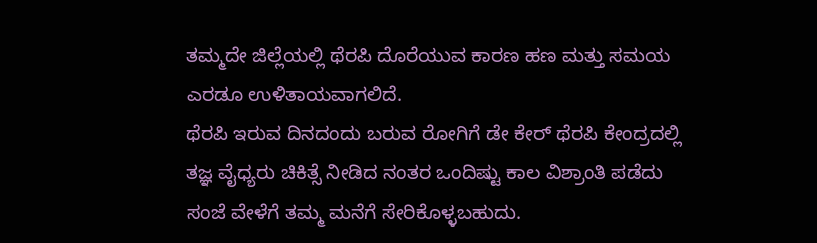ತಮ್ಮದೇ ಜಿಲ್ಲೆಯಲ್ಲಿ ಥೆರಪಿ ದೊರೆಯುವ ಕಾರಣ ಹಣ ಮತ್ತು ಸಮಯ ಎರಡೂ ಉಳಿತಾಯವಾಗಲಿದೆ.
ಥೆರಪಿ ಇರುವ ದಿನದಂದು ಬರುವ ರೋಗಿಗೆ ಡೇ ಕೇರ್ ಥೆರಪಿ ಕೇಂದ್ರದಲ್ಲಿ ತಜ್ಞ ವೈಧ್ಯರು ಚಿಕಿತ್ಸೆ ನೀಡಿದ ನಂತರ ಒಂದಿಷ್ಟು ಕಾಲ ವಿಶ್ರಾಂತಿ ಪಡೆದು ಸಂಜೆ ವೇಳೆಗೆ ತಮ್ಮ ಮನೆಗೆ ಸೇರಿಕೊಳ್ಳಬಹುದು.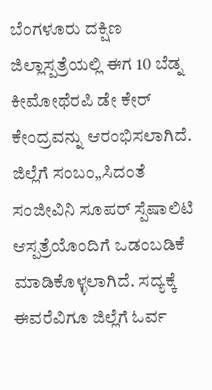ಬೆಂಗಳೂರು ದಕ್ಷಿಣ ಜಿಲ್ಲಾಸ್ಪತ್ರೆಯಲ್ಲಿ ಈಗ 10 ಬೆಡ್ನ ಕೀಮೋಥೆರಪಿ ಡೇ ಕೇರ್ ಕೇಂದ್ರವನ್ನು ಆರಂಭಿಸಲಾಗಿದೆ. ಜಿಲ್ಲೆಗೆ ಸಂಬಂ„ಸಿದಂತೆ ಸಂಜೀವಿನಿ ಸೂಪರ್ ಸ್ಪೆಷಾಲಿಟಿ ಆಸ್ಪತ್ರೆಯೊಂದಿಗೆ ಒಡಂಬಡಿಕೆ ಮಾಡಿಕೊಳ್ಳಲಾಗಿದೆ. ಸದ್ಯಕ್ಕೆ ಈವರೆವಿಗೂ ಜಿಲ್ಲೆಗೆ ಓರ್ವ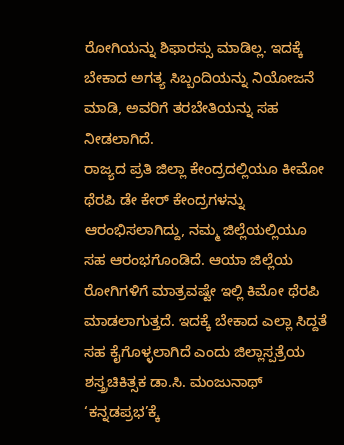ರೋಗಿಯನ್ನು ಶಿಫಾರಸ್ಸು ಮಾಡಿಲ್ಲ. ಇದಕ್ಕೆ ಬೇಕಾದ ಅಗತ್ಯ ಸಿಬ್ಬಂದಿಯನ್ನು ನಿಯೋಜನೆ ಮಾಡಿ, ಅವರಿಗೆ ತರಬೇತಿಯನ್ನು ಸಹ ನೀಡಲಾಗಿದೆ.
ರಾಜ್ಯದ ಪ್ರತಿ ಜಿಲ್ಲಾ ಕೇಂದ್ರದಲ್ಲಿಯೂ ಕೀಮೋ ಥೆರಪಿ ಡೇ ಕೇರ್ ಕೇಂದ್ರಗಳನ್ನು ಆರಂಭಿಸಲಾಗಿದ್ದು, ನಮ್ಮ ಜಿಲ್ಲೆಯಲ್ಲಿಯೂ ಸಹ ಆರಂಭಗೊಂಡಿದೆ. ಆಯಾ ಜಿಲ್ಲೆಯ ರೋಗಿಗಳಿಗೆ ಮಾತ್ರವಷ್ಟೇ ಇಲ್ಲಿ ಕಿಮೋ ಥೆರಪಿ ಮಾಡಲಾಗುತ್ತದೆ. ಇದಕ್ಕೆ ಬೇಕಾದ ಎಲ್ಲಾ ಸಿದ್ದತೆ ಸಹ ಕೈಗೊಳ್ಳಲಾಗಿದೆ ಎಂದು ಜಿಲ್ಲಾಸ್ಪತ್ರೆಯ ಶಸ್ತ್ರಚಿಕಿತ್ಸಕ ಡಾ.ಸಿ. ಮಂಜುನಾಥ್ ‘ಕನ್ನಡಪ್ರಭ’ಕ್ಕೆ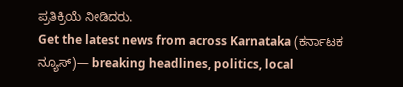ಪ್ರತಿಕ್ರಿಯೆ ನೀಡಿದರು.
Get the latest news from across Karnataka (ಕರ್ನಾಟಕ ನ್ಯೂಸ್)— breaking headlines, politics, local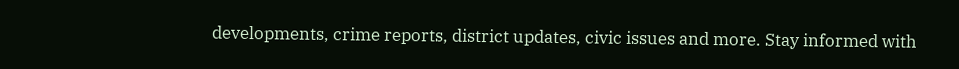developments, crime reports, district updates, civic issues and more. Stay informed with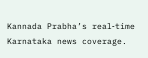Kannada Prabha’s real‑time Karnataka news coverage.